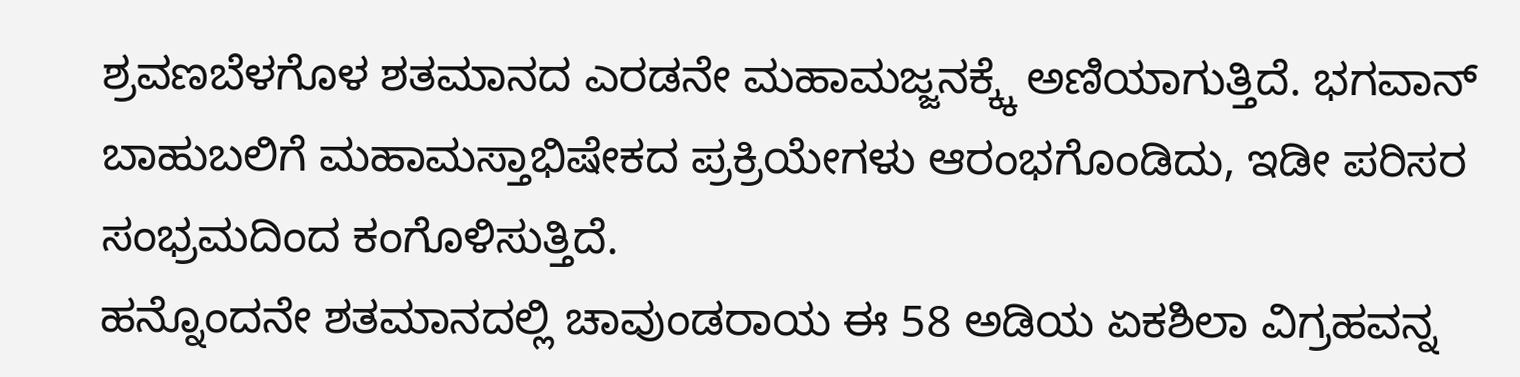ಶ್ರವಣಬೆಳಗೊಳ ಶತಮಾನದ ಎರಡನೇ ಮಹಾಮಜ್ಜನಕ್ಕ್ಕೆ ಅಣಿಯಾಗುತ್ತಿದೆ. ಭಗವಾನ್ ಬಾಹುಬಲಿಗೆ ಮಹಾಮಸ್ತಾಭಿಷೇಕದ ಪ್ರಕ್ರಿಯೇಗಳು ಆರಂಭಗೊಂಡಿದು, ಇಡೀ ಪರಿಸರ ಸಂಭ್ರಮದಿಂದ ಕಂಗೊಳಿಸುತ್ತಿದೆ.
ಹನ್ನೊಂದನೇ ಶತಮಾನದಲ್ಲಿ ಚಾವುಂಡರಾಯ ಈ 58 ಅಡಿಯ ಏಕಶಿಲಾ ವಿಗ್ರಹವನ್ನ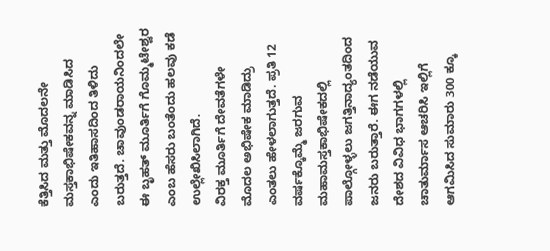ಕೆತ್ತಿಸಿದ ಮತ್ತು ಮೊದಲನೇ ಮಸ್ತಕಾಭಿಷೇಕವನ್ನ ಮಾಡಿಸಿದ ಎಂದು ಇತಿಹಾಸದಿಂದ ತಿಳಿದು ಬರುತ್ತದೆ. ಚಾವುಂಡರಾಯನಿಂದಲೇ ಈ ಬೃಹತ್ ಮೂರ್ತಿಗೆ ಗೊಮ್ಮಟೇಶ್ವರ ಎಂಬ ಹೆಸರು ಬಂತೆಂದು ಹಲವು ಕಡೆ ಉಲ್ಲೇಖಿಸಿಲಾಗಿದೆ.
ವಿರಕ್ತ ಮೂರ್ತಿಗೆ ದೇವತೆಗಳೇ ಮೊದಲ ಅಭಿಷೇಕ ಮಾಡಿದ್ರು ಎಂತಲು ಹೇಳಲಾಗುತ್ತದೆ. ಪ್ರತಿ 12 ವರ್ಷಕ್ಕೊಮ್ಮೆ ಜರಗುವ ಮಹಾಮಸ್ತಕಾಭಿಷೇಕದಲ್ಲಿ ಪಾಲ್ಗೋಳ್ಳಲು ಜಗತ್ತಿನಾದ್ಯಂತದಿಂದ ಜನರು ಬರುತ್ತಾರೆ. ಈಗ ನಡೆಯುವ ದೇಶದ ವಿವಿಧ ಭಾಗಗಳಲ್ಲಿ ಚಾತುರ್ಮಾಸ ಆಚರಿಸಿ ಇಲ್ಲಿಗೆ ಆಗಮಿಸಿದ ಸುಮಾರು 300 ಕ್ಕೂ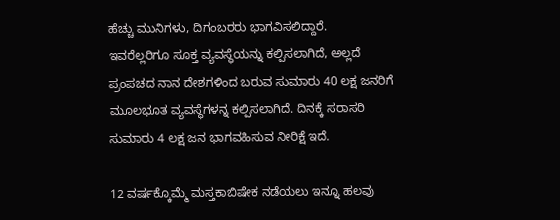ಹೆಚ್ಚು ಮುನಿಗಳು, ದಿಗಂಬರರು ಭಾಗವಿಸಲಿದ್ದಾರೆ.
ಇವರೆಲ್ಲರಿಗೂ ಸೂಕ್ತ ವ್ಯವಸ್ಧೆಯನ್ನು ಕಲ್ಪಿಸಲಾಗಿದೆ, ಅಲ್ಲದೆ ಪ್ರಂಪಚದ ನಾನ ದೇಶಗಳಿಂದ ಬರುವ ಸುಮಾರು 40 ಲಕ್ಷ ಜನರಿಗೆ ಮೂಲಭೂತ ವ್ಯವಸ್ಥೆಗಳನ್ನ ಕಲ್ಪಿಸಲಾಗಿದೆ. ದಿನಕ್ಕೆ ಸರಾಸರಿ ಸುಮಾರು 4 ಲಕ್ಷ ಜನ ಭಾಗವಹಿಸುವ ನೀರಿಕ್ಷೆ ಇದೆ.

12 ವರ್ಷಕ್ಕೊಮ್ಮೆ ಮಸ್ತಕಾಬಿಷೇಕ ನಡೆಯಲು ಇನ್ನೂ ಹಲವು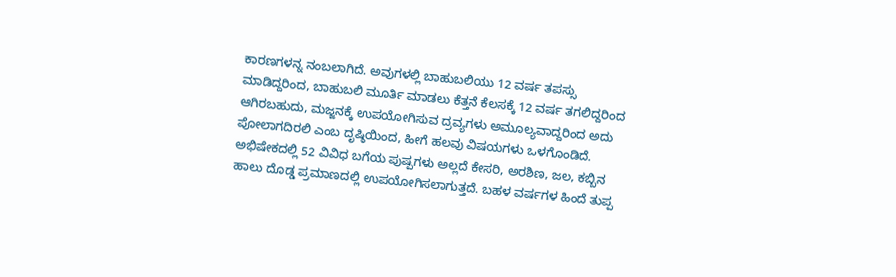ಕಾರಣಗಳನ್ನ ನಂಬಲಾಗಿದೆ. ಅವುಗಳಲ್ಲಿ ಬಾಹುಬಲಿಯು 12 ವರ್ಷ ತಪಸ್ಸು ಮಾಡಿದ್ದರಿಂದ, ಬಾಹುಬಲಿ ಮೂರ್ತಿ ಮಾಡಲು ಕೆತ್ತನೆ ಕೆಲಸಕ್ಕೆ 12 ವರ್ಷ ತಗಲಿದ್ದರಿಂದ ಆಗಿರಬಹುದು, ಮಜ್ಜನಕ್ಕೆ ಉಪಯೋಗಿಸುವ ದ್ರವ್ಯಗಳು ಅಮೂಲ್ಯವಾದ್ದರಿಂದ ಅದು ಪೋಲಾಗದಿರಲಿ ಎಂಬ ದೃಷ್ಠಿಯಿಂದ, ಹೀಗೆ ಹಲವು ವಿಷಯಗಳು ಒಳಗೊಂಡಿದೆ.
ಅಭಿಷೇಕದಲ್ಲಿ 52 ವಿವಿಧ ಬಗೆಯ ಪುಷ್ಪಗಳು ಅಲ್ಲದೆ ಕೇಸರಿ, ಅರಶಿಣ, ಜಲ, ಕಬ್ಬಿನ ಹಾಲು ದೊಡ್ಡ ಪ್ರಮಾಣದಲ್ಲಿ ಉಪಯೋಗಿಸಲಾಗುತ್ತದೆ. ಬಹಳ ವರ್ಷಗಳ ಹಿಂದೆ ತುಪ್ಪ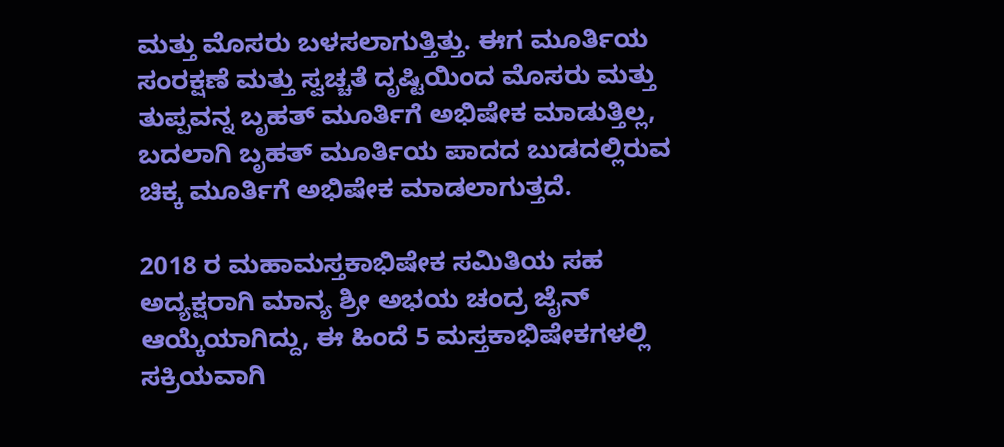ಮತ್ತು ಮೊಸರು ಬಳಸಲಾಗುತ್ತಿತ್ತು. ಈಗ ಮೂರ್ತಿಯ ಸಂರಕ್ಷಣೆ ಮತ್ತು ಸ್ವಚ್ಚತೆ ದೃಷ್ಟಿಯಿಂದ ಮೊಸರು ಮತ್ತು ತುಪ್ಪವನ್ನ ಬೃಹತ್ ಮೂರ್ತಿಗೆ ಅಭಿಷೇಕ ಮಾಡುತ್ತಿಲ್ಲ, ಬದಲಾಗಿ ಬೃಹತ್ ಮೂರ್ತಿಯ ಪಾದದ ಬುಡದಲ್ಲಿರುವ ಚಿಕ್ಕ ಮೂರ್ತಿಗೆ ಅಭಿಷೇಕ ಮಾಡಲಾಗುತ್ತದೆ.

2018 ರ ಮಹಾಮಸ್ತಕಾಭಿಷೇಕ ಸಮಿತಿಯ ಸಹ ಅದ್ಯಕ್ಷರಾಗಿ ಮಾನ್ಯ ಶ್ರೀ ಅಭಯ ಚಂದ್ರ ಜೈನ್ ಆಯ್ಕೆಯಾಗಿದ್ದು, ಈ ಹಿಂದೆ 5 ಮಸ್ತಕಾಭಿಷೇಕಗಳಲ್ಲಿ ಸಕ್ರಿಯವಾಗಿ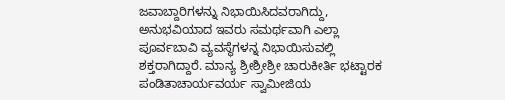ಜವಾಬ್ದಾರಿಗಳನ್ನು ನಿಭಾಯಿಸಿದವರಾಗಿದ್ದು, ಅನುಭವಿಯಾದ ಇವರು ಸಮರ್ಥವಾಗಿ ಎಲ್ಲಾ ಪೂರ್ವಬಾವಿ ವ್ಯವಸ್ಥೆಗಳನ್ನ ನಿಭಾಯಿಸುವಲ್ಲಿ ಶಕ್ತರಾಗಿದ್ದಾರೆ. ಮಾನ್ಯ ಶ್ರೀಶ್ರೀಶ್ರೀ ಚಾರುಕೀರ್ತಿ ಭಟ್ಟಾರಕ ಪಂಡಿತಾಚಾರ್ಯವರ್ಯ ಸ್ವಾಮೀಜಿಯ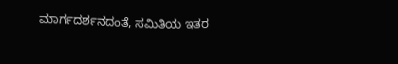ಮಾರ್ಗದರ್ಶನದಂತೆ, ಸಮಿತಿಯ ಇತರ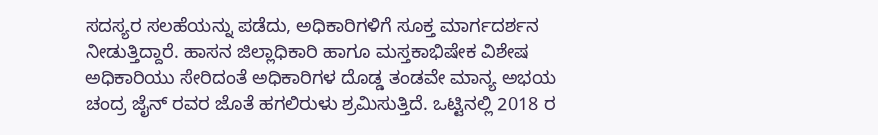ಸದಸ್ಯರ ಸಲಹೆಯನ್ನು ಪಡೆದು, ಅಧಿಕಾರಿಗಳಿಗೆ ಸೂಕ್ತ ಮಾರ್ಗದರ್ಶನ ನೀಡುತ್ತಿದ್ದಾರೆ. ಹಾಸನ ಜಿಲ್ಲಾಧಿಕಾರಿ ಹಾಗೂ ಮಸ್ತಕಾಭಿಷೇಕ ವಿಶೇಷ ಅಧಿಕಾರಿಯು ಸೇರಿದಂತೆ ಅಧಿಕಾರಿಗಳ ದೊಡ್ಡ ತಂಡವೇ ಮಾನ್ಯ ಅಭಯ ಚಂದ್ರ ಜೈನ್ ರವರ ಜೊತೆ ಹಗಲಿರುಳು ಶ್ರಮಿಸುತ್ತಿದೆ. ಒಟ್ಟಿನಲ್ಲಿ 2018 ರ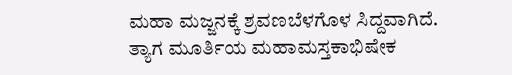ಮಹಾ ಮಜ್ಜನಕ್ಕೆ ಶ್ರವಣಬೆಳಗೊಳ ಸಿದ್ದವಾಗಿದೆ. ತ್ಯಾಗ ಮೂರ್ತಿಯ ಮಹಾಮಸ್ತಕಾಭಿಷೇಕ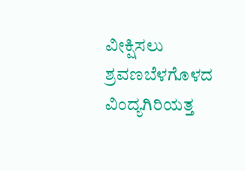ವೀಕ್ಷಿಸಲು ಶ್ರವಣಬೆಳಗೊಳದ ವಿಂದ್ಯಗಿರಿಯತ್ತ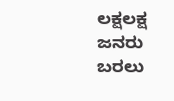ಲಕ್ಷಲಕ್ಷ ಜನರು ಬರಲು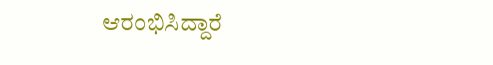ಆರಂಭಿಸಿದ್ದಾರೆ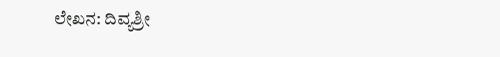ಲೇಖನ: ದಿವ್ಯಶ್ರೀ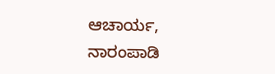ಆಚಾರ್ಯ, ನಾರಂಪಾಡಿ